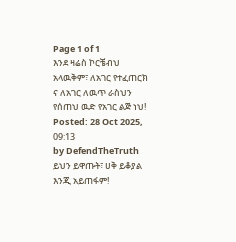Page 1 of 1
እንደ ዛሬስ ኮርቼብህ አላዉቅም፣ ለአገር የተፈጠርክ ና ለአገር ለዉጥ ራስህን የሰጠህ ዉድ የአገር ልጅ ነህ!
Posted: 28 Oct 2025, 09:13
by DefendTheTruth
ይህን ይዋጡት፣ ሀቅ ይቆያል እንጂ አይጠፋም!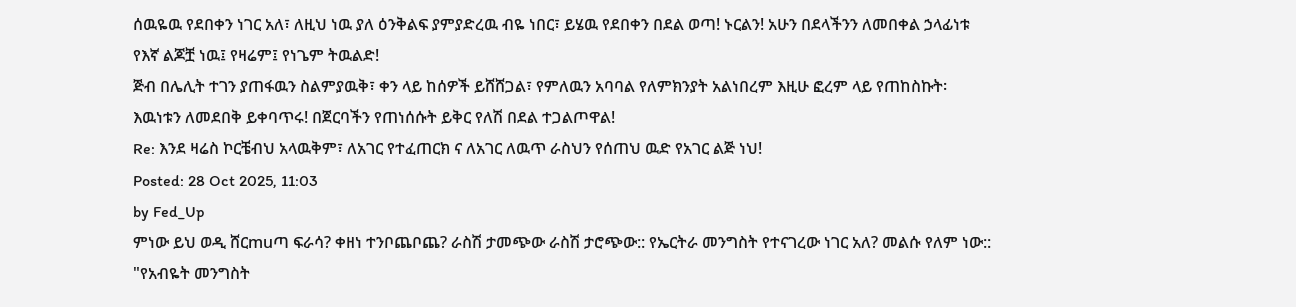ሰዉዬዉ የደበቀን ነገር አለ፣ ለዚህ ነዉ ያለ ዕንቅልፍ ያምያድረዉ ብዬ ነበር፣ ይሄዉ የደበቀን በደል ወጣ! ኑርልን! አሁን በደላችንን ለመበቀል ኃላፊነቱ የእኛ ልጆቿ ነዉ፤ የዛሬም፤ የነጌም ትዉልድ!
ጅብ በሌሊት ተገን ያጠፋዉን ስልምያዉቅ፣ ቀን ላይ ከሰዎች ይሸሸጋል፣ የምለዉን አባባል የለምክንያት አልነበረም እዚሁ ፎረም ላይ የጠከስኩት፡
እዉነቱን ለመደበቅ ይቀባጥሩ! በጀርባችን የጠነሰሱት ይቅር የለሽ በደል ተጋልጦዋል!
Re: እንደ ዛሬስ ኮርቼብህ አላዉቅም፣ ለአገር የተፈጠርክ ና ለአገር ለዉጥ ራስህን የሰጠህ ዉድ የአገር ልጅ ነህ!
Posted: 28 Oct 2025, 11:03
by Fed_Up
ምነው ይህ ወዲ ሸርmuጣ ፍራሳ? ቀዘነ ተንቦጨቦጨ? ራስሽ ታመጭው ራስሽ ታሮጭው:: የኤርትራ መንግስት የተናገረው ነገር አለ? መልሱ የለም ነው::
"የአብዬት መንግስት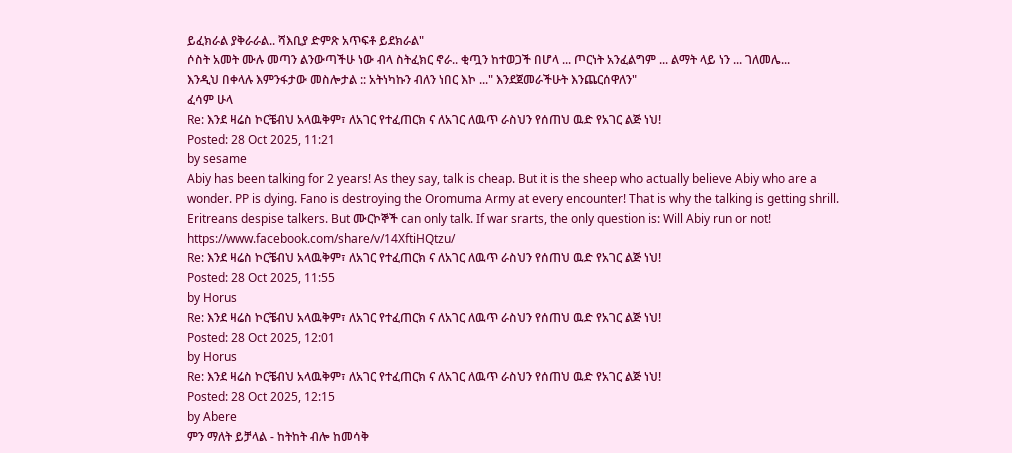ይፈክራል ያቅራራል.. ሻእቢያ ድምጽ አጥፍቶ ይደክራል"
ሶስት አመት ሙሉ መጣን ልንውጣችሁ ነው ብላ ስትፈክር ኖራ.. ቂጧን ከተወጋች በሆላ ... ጦርነት አንፈልግም ... ልማት ላይ ነን ... ገለመሌ...
እንዲህ በቀላሉ እምንፋታው መስሎታል :: አትነካኩን ብለን ነበር እኮ ..." እንደጀመራችሁት እንጨርሰዋለን"
ፈሳም ሁላ
Re: እንደ ዛሬስ ኮርቼብህ አላዉቅም፣ ለአገር የተፈጠርክ ና ለአገር ለዉጥ ራስህን የሰጠህ ዉድ የአገር ልጅ ነህ!
Posted: 28 Oct 2025, 11:21
by sesame
Abiy has been talking for 2 years! As they say, talk is cheap. But it is the sheep who actually believe Abiy who are a wonder. PP is dying. Fano is destroying the Oromuma Army at every encounter! That is why the talking is getting shrill. Eritreans despise talkers. But ሙርኮኞች can only talk. If war srarts, the only question is: Will Abiy run or not!
https://www.facebook.com/share/v/14XftiHQtzu/
Re: እንደ ዛሬስ ኮርቼብህ አላዉቅም፣ ለአገር የተፈጠርክ ና ለአገር ለዉጥ ራስህን የሰጠህ ዉድ የአገር ልጅ ነህ!
Posted: 28 Oct 2025, 11:55
by Horus
Re: እንደ ዛሬስ ኮርቼብህ አላዉቅም፣ ለአገር የተፈጠርክ ና ለአገር ለዉጥ ራስህን የሰጠህ ዉድ የአገር ልጅ ነህ!
Posted: 28 Oct 2025, 12:01
by Horus
Re: እንደ ዛሬስ ኮርቼብህ አላዉቅም፣ ለአገር የተፈጠርክ ና ለአገር ለዉጥ ራስህን የሰጠህ ዉድ የአገር ልጅ ነህ!
Posted: 28 Oct 2025, 12:15
by Abere
ምን ማለት ይቻላል - ከትከት ብሎ ከመሳቅ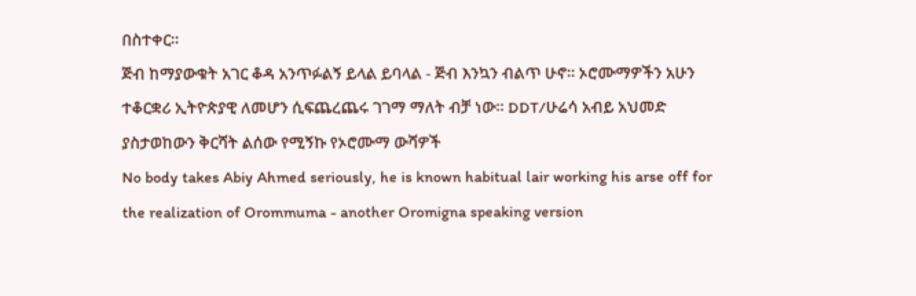በስተቀር።
ጅብ ከማያውቁት አገር ቆዳ አንጥፉልኝ ይላል ይባላል - ጅብ እንኳን ብልጥ ሁኖ። ኦሮሙማዎችን አሁን ተቆርቋሪ ኢትዮጵያዊ ለመሆን ሲፍጨረጨሩ ገገማ ማለት ብቻ ነው። DDT/ሁሬሳ አብይ አህመድ ያስታወከውን ቅርሻት ልሰው የሚኝኩ የኦሮሙማ ውሻዎች
No body takes Abiy Ahmed seriously, he is known habitual lair working his arse off for the realization of Orommuma - another Oromigna speaking version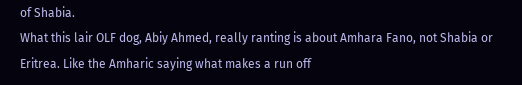of Shabia.
What this lair OLF dog, Abiy Ahmed, really ranting is about Amhara Fano, not Shabia or Eritrea. Like the Amharic saying what makes a run off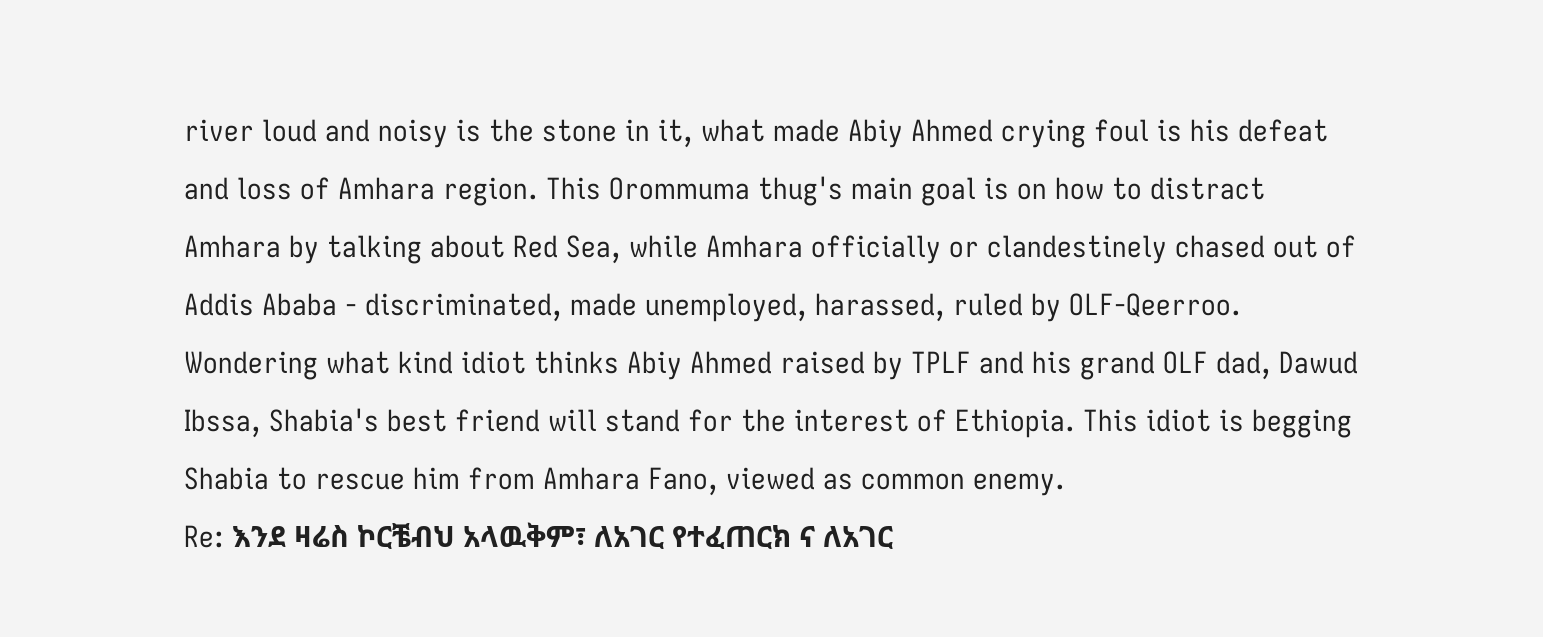river loud and noisy is the stone in it, what made Abiy Ahmed crying foul is his defeat and loss of Amhara region. This Orommuma thug's main goal is on how to distract Amhara by talking about Red Sea, while Amhara officially or clandestinely chased out of Addis Ababa - discriminated, made unemployed, harassed, ruled by OLF-Qeerroo. Wondering what kind idiot thinks Abiy Ahmed raised by TPLF and his grand OLF dad, Dawud Ibssa, Shabia's best friend will stand for the interest of Ethiopia. This idiot is begging Shabia to rescue him from Amhara Fano, viewed as common enemy.
Re: እንደ ዛሬስ ኮርቼብህ አላዉቅም፣ ለአገር የተፈጠርክ ና ለአገር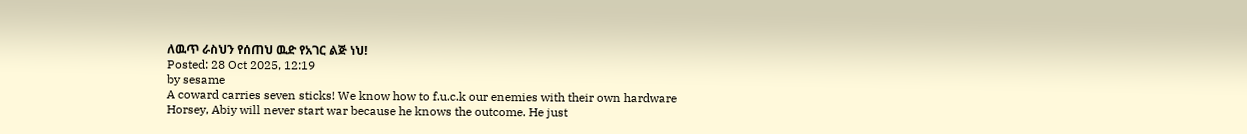ለዉጥ ራስህን የሰጠህ ዉድ የአገር ልጅ ነህ!
Posted: 28 Oct 2025, 12:19
by sesame
A coward carries seven sticks! We know how to f.u.c.k our enemies with their own hardware
Horsey, Abiy will never start war because he knows the outcome. He just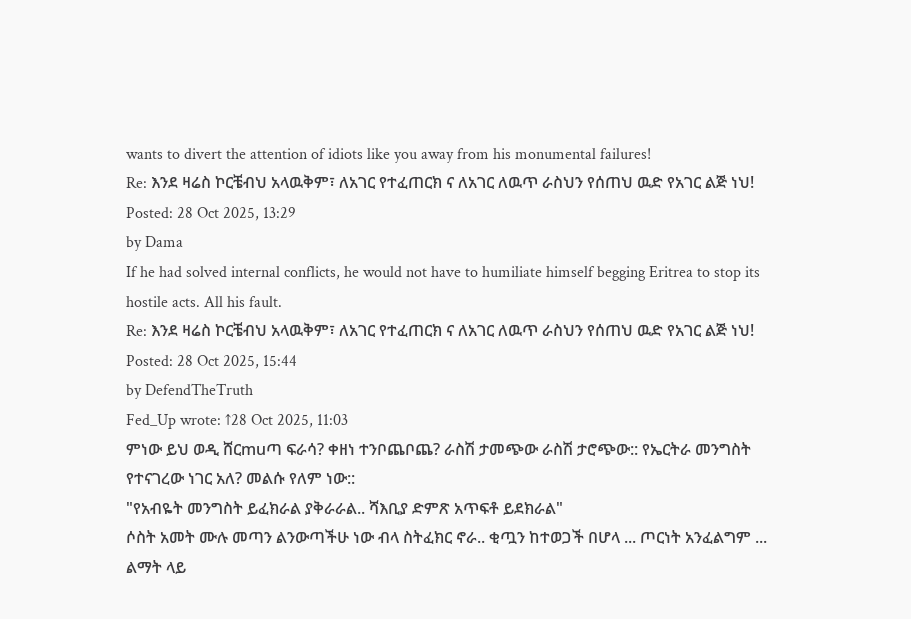wants to divert the attention of idiots like you away from his monumental failures!
Re: እንደ ዛሬስ ኮርቼብህ አላዉቅም፣ ለአገር የተፈጠርክ ና ለአገር ለዉጥ ራስህን የሰጠህ ዉድ የአገር ልጅ ነህ!
Posted: 28 Oct 2025, 13:29
by Dama
If he had solved internal conflicts, he would not have to humiliate himself begging Eritrea to stop its hostile acts. All his fault.
Re: እንደ ዛሬስ ኮርቼብህ አላዉቅም፣ ለአገር የተፈጠርክ ና ለአገር ለዉጥ ራስህን የሰጠህ ዉድ የአገር ልጅ ነህ!
Posted: 28 Oct 2025, 15:44
by DefendTheTruth
Fed_Up wrote: ↑28 Oct 2025, 11:03
ምነው ይህ ወዲ ሸርmuጣ ፍራሳ? ቀዘነ ተንቦጨቦጨ? ራስሽ ታመጭው ራስሽ ታሮጭው:: የኤርትራ መንግስት የተናገረው ነገር አለ? መልሱ የለም ነው::
"የአብዬት መንግስት ይፈክራል ያቅራራል.. ሻእቢያ ድምጽ አጥፍቶ ይደክራል"
ሶስት አመት ሙሉ መጣን ልንውጣችሁ ነው ብላ ስትፈክር ኖራ.. ቂጧን ከተወጋች በሆላ ... ጦርነት አንፈልግም ... ልማት ላይ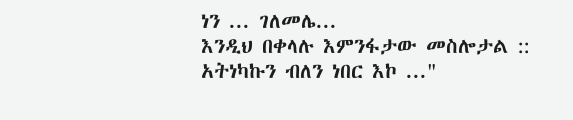ነን ... ገለመሌ...
እንዲህ በቀላሉ እምንፋታው መስሎታል :: አትነካኩን ብለን ነበር እኮ ..."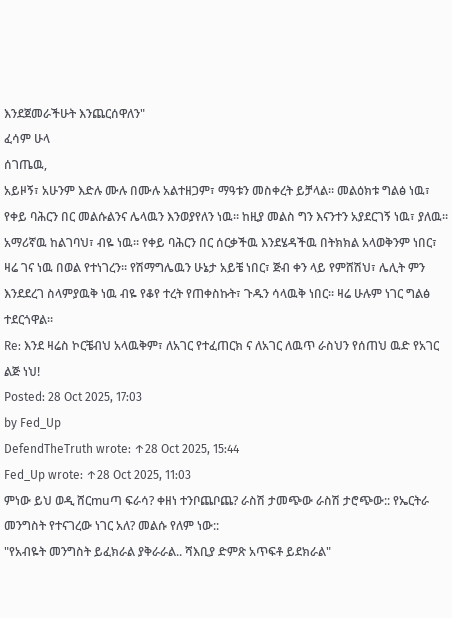እንደጀመራችሁት እንጨርሰዋለን"
ፈሳም ሁላ
ሰገጤዉ,
አይዞኝ፣ አሁንም እድሉ ሙሉ በሙሉ አልተዘጋም፣ ማዓቱን መስቀረት ይቻላል። መልዕክቱ ግልፅ ነዉ፣ የቀይ ባሕርን በር መልሱልንና ሌላዉን እንወያየለን ነዉ። ከዚያ መልስ ግን እናንተን አያደርገኝ ነዉ፣ ያለዉ። አማሪኛዉ ከልገባህ፣ ብዬ ነዉ። የቀይ ባሕርን በር ሰርቃችዉ እንደሄዳችዉ በትክክል አላወቅንም ነበር፣ ዛሬ ገና ነዉ በወል የተነገረን። የሽማግሌዉን ሁኔታ አይቼ ነበር፣ ጅብ ቀን ላይ የምሸሽህ፣ ሌሊት ምን እንደደረገ ስላምያዉቅ ነዉ ብዬ የቆየ ተረት የጠቀስኩት፣ ጉዱን ሳላዉቅ ነበር። ዛሬ ሁሉም ነገር ግልፅ ተደርጎዋል።
Re: እንደ ዛሬስ ኮርቼብህ አላዉቅም፣ ለአገር የተፈጠርክ ና ለአገር ለዉጥ ራስህን የሰጠህ ዉድ የአገር ልጅ ነህ!
Posted: 28 Oct 2025, 17:03
by Fed_Up
DefendTheTruth wrote: ↑28 Oct 2025, 15:44
Fed_Up wrote: ↑28 Oct 2025, 11:03
ምነው ይህ ወዲ ሸርmuጣ ፍራሳ? ቀዘነ ተንቦጨቦጨ? ራስሽ ታመጭው ራስሽ ታሮጭው:: የኤርትራ መንግስት የተናገረው ነገር አለ? መልሱ የለም ነው::
"የአብዬት መንግስት ይፈክራል ያቅራራል.. ሻእቢያ ድምጽ አጥፍቶ ይደክራል"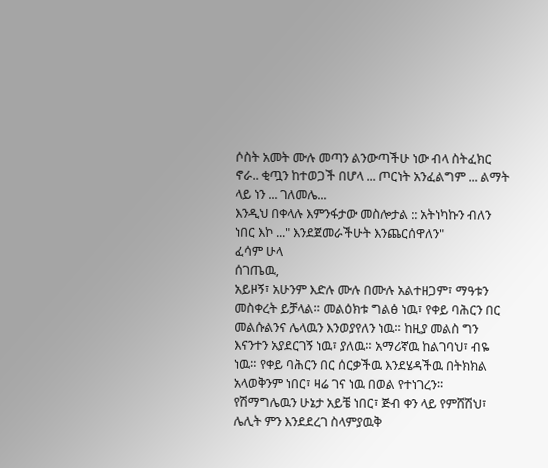ሶስት አመት ሙሉ መጣን ልንውጣችሁ ነው ብላ ስትፈክር ኖራ.. ቂጧን ከተወጋች በሆላ ... ጦርነት አንፈልግም ... ልማት ላይ ነን ... ገለመሌ...
እንዲህ በቀላሉ እምንፋታው መስሎታል :: አትነካኩን ብለን ነበር እኮ ..." እንደጀመራችሁት እንጨርሰዋለን"
ፈሳም ሁላ
ሰገጤዉ,
አይዞኝ፣ አሁንም እድሉ ሙሉ በሙሉ አልተዘጋም፣ ማዓቱን መስቀረት ይቻላል። መልዕክቱ ግልፅ ነዉ፣ የቀይ ባሕርን በር መልሱልንና ሌላዉን እንወያየለን ነዉ። ከዚያ መልስ ግን እናንተን አያደርገኝ ነዉ፣ ያለዉ። አማሪኛዉ ከልገባህ፣ ብዬ ነዉ። የቀይ ባሕርን በር ሰርቃችዉ እንደሄዳችዉ በትክክል አላወቅንም ነበር፣ ዛሬ ገና ነዉ በወል የተነገረን። የሽማግሌዉን ሁኔታ አይቼ ነበር፣ ጅብ ቀን ላይ የምሸሽህ፣ ሌሊት ምን እንደደረገ ስላምያዉቅ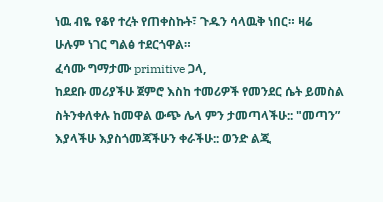ነዉ ብዬ የቆየ ተረት የጠቀስኩት፣ ጉዱን ሳላዉቅ ነበር። ዛሬ ሁሉም ነገር ግልፅ ተደርጎዋል።
ፈሳሙ ግማታሙ primitive ጋላ,
ከደደቡ መሪያችሁ ጀምሮ እስከ ተመሪዎች የመንደር ሴት ይመስል ስትንቀለቀሉ ከመዋል ውጭ ሌላ ምን ታመጣላችሁ:: "መጣን” እያላችሁ እያስጎመጃችሁን ቀራችሁ:: ወንድ ልጂ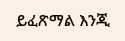ይፈጽማል እንጂ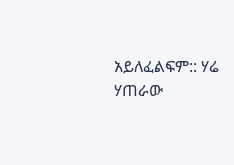አይለፈልፍም:: ሃሬ ሃጠራው